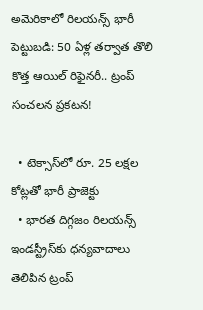అమెరికాలో రిలయన్స్ భారీ పెట్టుబడి: 50 ఏళ్ల తర్వాత తొలి కొత్త ఆయిల్ రిఫైనరీ.. ట్రంప్ సంచలన ప్రకటన!

  • టెక్సాస్‌లో రూ. 25 లక్షల కోట్లతో భారీ ప్రాజెక్టు
  • భారత దిగ్గజం రిలయన్స్ ఇండస్ట్రీస్‌కు ధన్యవాదాలు తెలిపిన ట్రంప్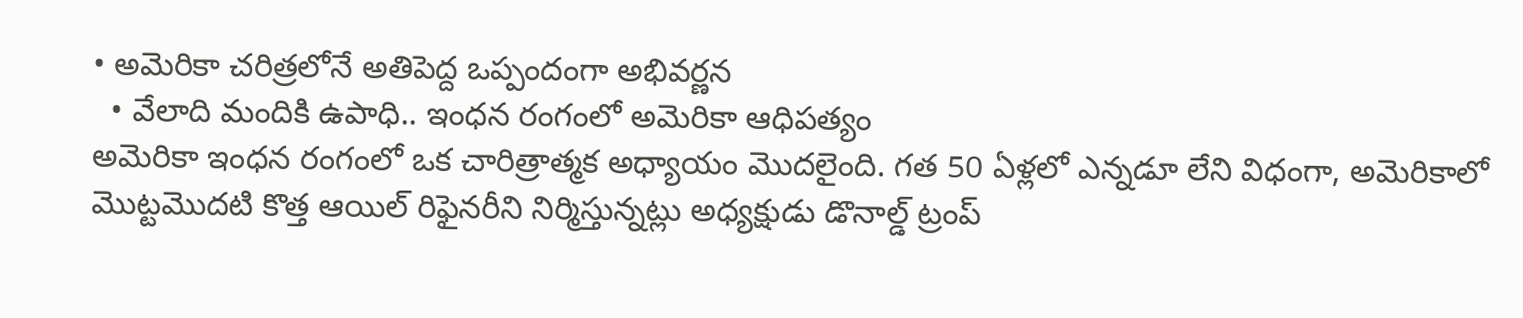• అమెరికా చరిత్రలోనే అతిపెద్ద ఒప్పందంగా అభివర్ణన
  • వేలాది మందికి ఉపాధి.. ఇంధన రంగంలో అమెరికా ఆధిపత్యం
అమెరికా ఇంధన రంగంలో ఒక చారిత్రాత్మక అధ్యాయం మొదలైంది. గత 50 ఏళ్లలో ఎన్నడూ లేని విధంగా, అమెరికాలో మొట్టమొదటి కొత్త ఆయిల్ రిఫైనరీని నిర్మిస్తున్నట్లు అధ్యక్షుడు డొనాల్డ్ ట్రంప్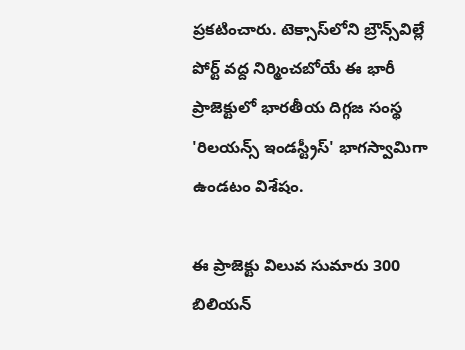ప్రకటించారు. టెక్సాస్‌లోని బ్రౌన్స్‌విల్లే పోర్ట్ వద్ద నిర్మించబోయే ఈ భారీ ప్రాజెక్టులో భారతీయ దిగ్గజ సంస్థ 'రిలయన్స్ ఇండస్ట్రీస్' భాగస్వామిగా ఉండటం విశేషం.

ఈ ప్రాజెక్టు విలువ సుమారు 300 బిలియన్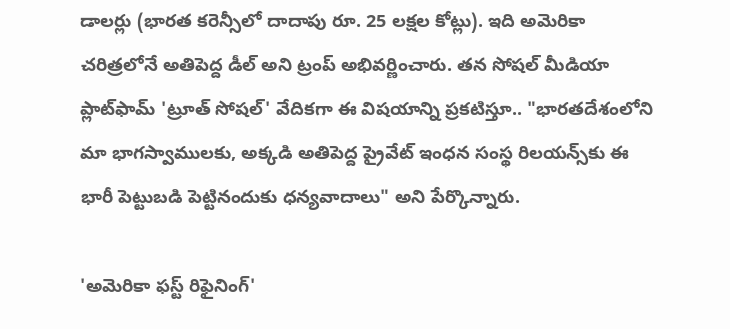డాలర్లు (భారత కరెన్సీలో దాదాపు రూ. 25 లక్షల కోట్లు). ఇది అమెరికా చరిత్రలోనే అతిపెద్ద డీల్ అని ట్రంప్ అభివర్ణించారు. తన సోషల్ మీడియా ప్లాట్‌ఫామ్ 'ట్రూత్ సోషల్' వేదికగా ఈ విషయాన్ని ప్రకటిస్తూ.. "భారతదేశంలోని మా భాగస్వాములకు, అక్కడి అతిపెద్ద ప్రైవేట్ ఇంధన సంస్థ రిలయన్స్‌కు ఈ భారీ పెట్టుబడి పెట్టినందుకు ధన్యవాదాలు" అని పేర్కొన్నారు.

'అమెరికా ఫస్ట్ రిఫైనింగ్'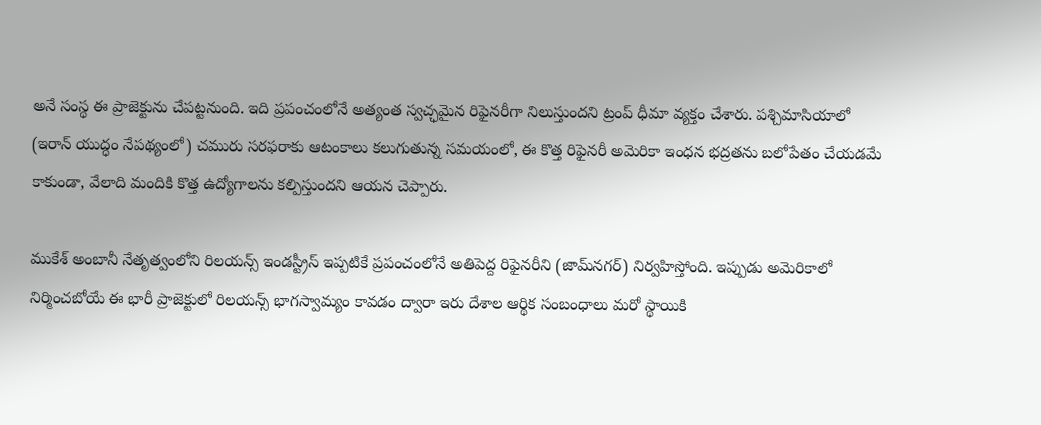అనే సంస్థ ఈ ప్రాజెక్టును చేపట్టనుంది. ఇది ప్రపంచంలోనే అత్యంత స్వచ్ఛమైన రిఫైనరీగా నిలుస్తుందని ట్రంప్ ధీమా వ్యక్తం చేశారు. పశ్చిమాసియాలో (ఇరాన్ యుద్ధం నేపథ్యంలో) చమురు సరఫరాకు ఆటంకాలు కలుగుతున్న సమయంలో, ఈ కొత్త రిఫైనరీ అమెరికా ఇంధన భద్రతను బలోపేతం చేయడమే కాకుండా, వేలాది మందికి కొత్త ఉద్యోగాలను కల్పిస్తుందని ఆయన చెప్పారు.

ముకేశ్ అంబానీ నేతృత్వంలోని రిలయన్స్ ఇండస్ట్రీస్ ఇప్పటికే ప్రపంచంలోనే అతిపెద్ద రిఫైనరీని (జామ్‌నగర్) నిర్వహిస్తోంది. ఇప్పుడు అమెరికాలో నిర్మించబోయే ఈ భారీ ప్రాజెక్టులో రిలయన్స్ భాగస్వామ్యం కావడం ద్వారా ఇరు దేశాల ఆర్థిక సంబంధాలు మరో స్థాయికి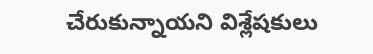చేరుకున్నాయని విశ్లేషకులు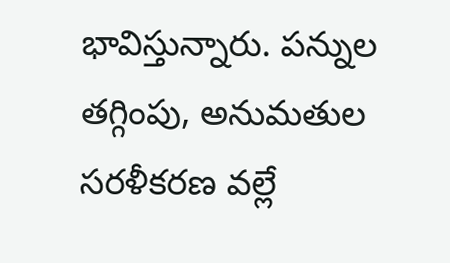భావిస్తున్నారు. పన్నుల తగ్గింపు, అనుమతుల సరళీకరణ వల్లే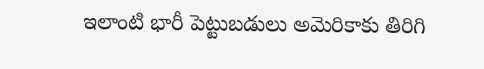ఇలాంటి భారీ పెట్టుబడులు అమెరికాకు తిరిగి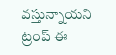వస్తున్నాయని ట్రంప్ ఈ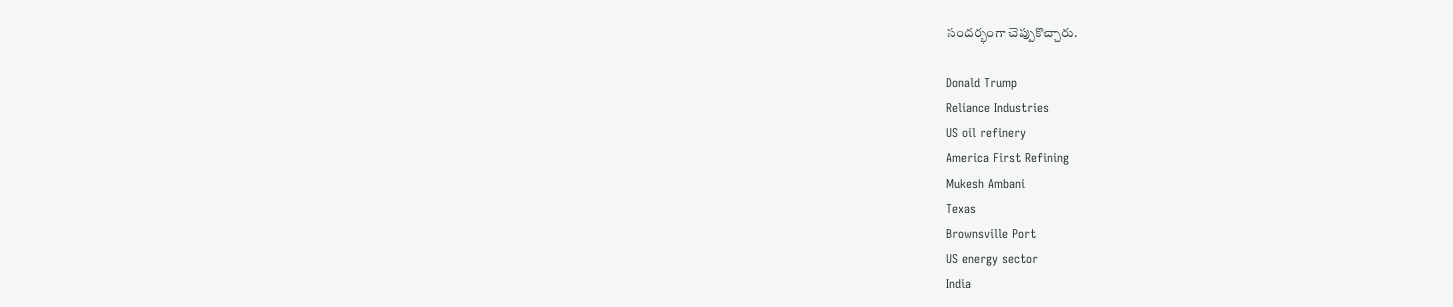సందర్భంగా చెప్పుకొచ్చారు.

Donald Trump
Reliance Industries
US oil refinery
America First Refining
Mukesh Ambani
Texas
Brownsville Port
US energy sector
India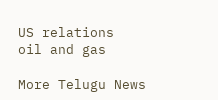US relations
oil and gas

More Telugu News